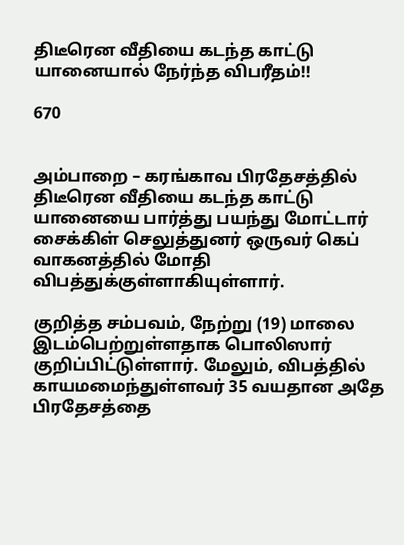திடீரென வீதியை கடந்த காட்டு யானையால் நேர்ந்த விபரீதம்!!

670


அம்பாறை – கரங்காவ பிரதேசத்தில் திடீரென வீதியை கடந்த காட்டு யானையை பார்த்து பயந்து மோட்டார் சைக்கிள் செலுத்துனர் ஒருவர் கெப் வாகனத்தில் மோதி விபத்துக்குள்ளாகியுள்ளார்.

குறித்த சம்பவம், நேற்று (19) மாலை இடம்பெற்றுள்ளதாக பொலிஸார் குறிப்பிட்டுள்ளார். மேலும், விபத்தில் காயமமைந்துள்ளவர் 35 வயதான அதே பிரதேசத்தை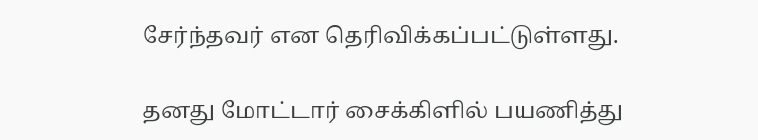சேர்ந்தவர் என தெரிவிக்கப்பட்டுள்ளது.

தனது மோட்டார் சைக்கிளில் பயணித்து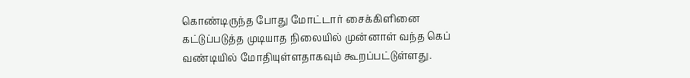கொண்டிருந்த போது மோட்டார் சைக்கிளினை கட்டுப்படுத்த முடியாத நிலையில் முன்னாள் வந்த கெப் வண்டியில் மோதியுள்ளதாகவும் கூறப்பட்டுள்ளது.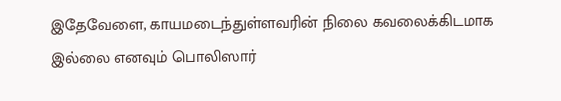இதேவேளை, காயமடைந்துள்ளவரின் நிலை கவலைக்கிடமாக இல்லை எனவும் பொலிஸார்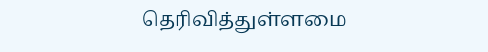தெரிவித்துள்ளமை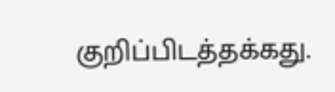குறிப்பிடத்தக்கது.